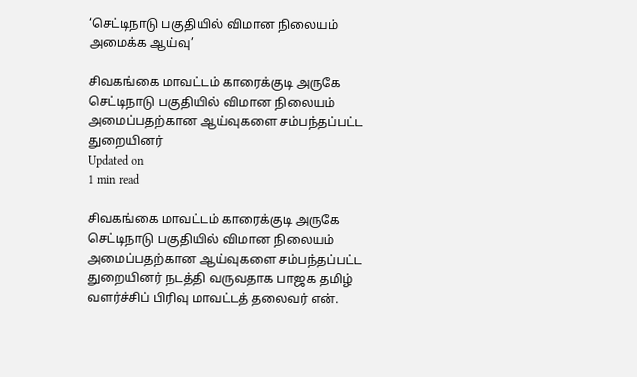‘செட்டிநாடு பகுதியில் விமான நிலையம் அமைக்க ஆய்வு’

சிவகங்கை மாவட்டம் காரைக்குடி அருகே செட்டிநாடு பகுதியில் விமான நிலையம் அமைப்பதற்கான ஆய்வுகளை சம்பந்தப்பட்ட துறையினர்
Updated on
1 min read

சிவகங்கை மாவட்டம் காரைக்குடி அருகே செட்டிநாடு பகுதியில் விமான நிலையம் அமைப்பதற்கான ஆய்வுகளை சம்பந்தப்பட்ட துறையினர் நடத்தி வருவதாக பாஜக தமிழ் வளர்ச்சிப் பிரிவு மாவட்டத் தலைவர் என்.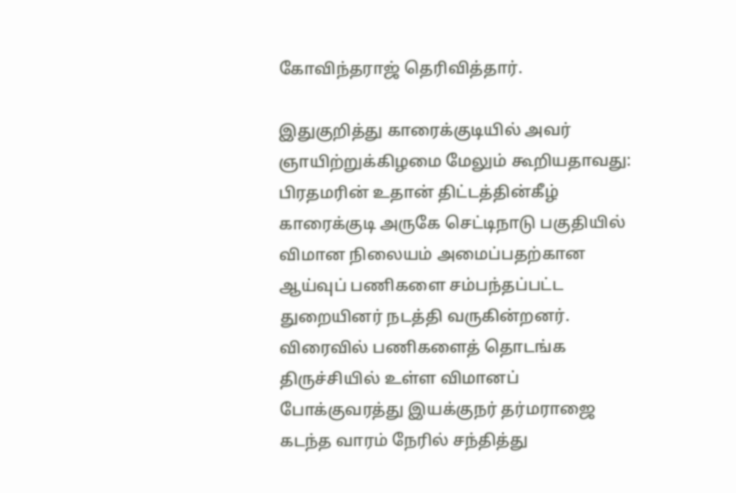கோவிந்தராஜ் தெரிவித்தார்.

இதுகுறித்து காரைக்குடியில் அவர் ஞாயிற்றுக்கிழமை மேலும் கூறியதாவது: பிரதமரின் உதான் திட்டத்தின்கீழ் காரைக்குடி அருகே செட்டிநாடு பகுதியில் விமான நிலையம் அமைப்பதற்கான ஆய்வுப் பணிகளை சம்பந்தப்பட்ட துறையினர் நடத்தி வருகின்றனர். விரைவில் பணிகளைத் தொடங்க திருச்சியில் உள்ள விமானப் போக்குவரத்து இயக்குநர் தர்மராஜை கடந்த வாரம் நேரில் சந்தித்து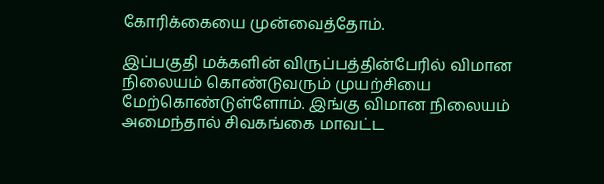கோரிக்கையை முன்வைத்தோம்.

இப்பகுதி மக்களின் விருப்பத்தின்பேரில் விமான நிலையம் கொண்டுவரும் முயற்சியை மேற்கொண்டுள்ளோம். இங்கு விமான நிலையம் அமைந்தால் சிவகங்கை மாவட்ட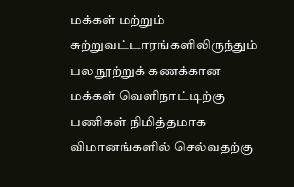மக்கள் மற்றும் சுற்றுவட்டாரங்களிலிருந்தும் பல நூற்றுக் கணக்கான மக்கள் வெளிநாட்டிற்கு பணிகள் நிமித்தமாக விமானங்களில் செல்வதற்கு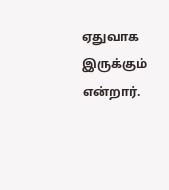ஏதுவாக இருக்கும் என்றார்.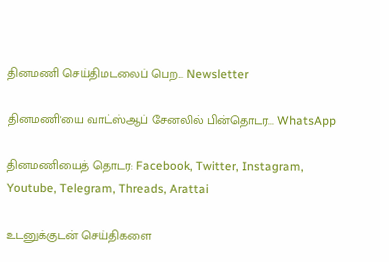தினமணி செய்திமடலைப் பெற... Newsletter

தினமணி'யை வாட்ஸ்ஆப் சேனலில் பின்தொடர... WhatsApp

தினமணியைத் தொடர: Facebook, Twitter, Instagram, Youtube, Telegram, Threads, Arattai

உடனுக்குடன் செய்திகளை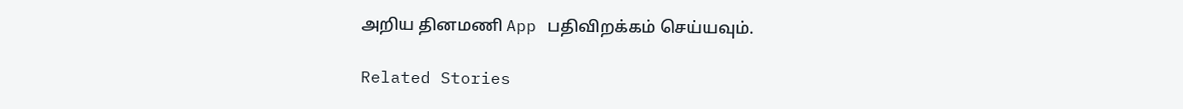அறிய தினமணி App பதிவிறக்கம் செய்யவும்.

Related Stories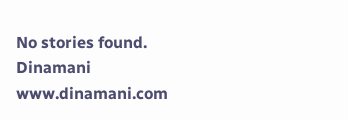No stories found.
Dinamani
www.dinamani.com